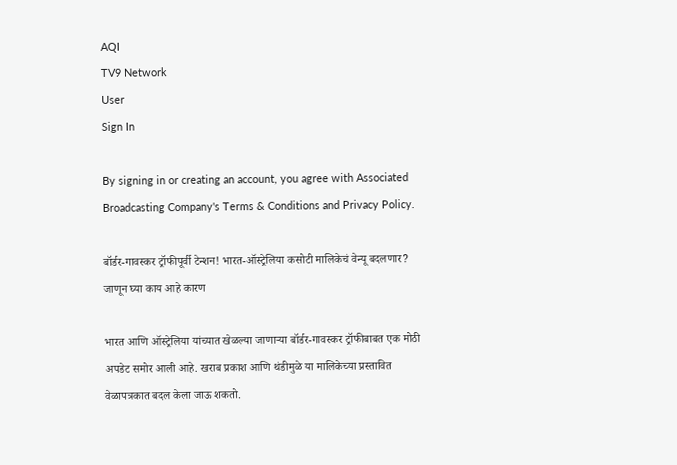AQI
TV9 Network
User
Sign In

By signing in or creating an account, you agree with Associated Broadcasting Company's Terms & Conditions and Privacy Policy.

बॉर्डर-गावस्कर ट्रॉफीपूर्वी टेन्शन! भारत-ऑस्ट्रेलिया कसोटी मालिकेचं वेन्यू बदलणार? जाणून घ्या काय आहे कारण

भारत आणि ऑस्ट्रेलिया यांच्यात खेळल्या जाणाऱ्या बॉर्डर-गावस्कर ट्रॉफीबाबत एक मोठी अपडेट समोर आली आहे. खराब प्रकाश आणि थंडीमुळे या मालिकेच्या प्रस्तावित वेळापत्रकात बदल केला जाऊ शकतो.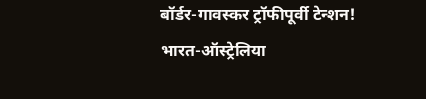बॉर्डर-गावस्कर ट्रॉफीपूर्वी टेन्शन! भारत-ऑस्ट्रेलिया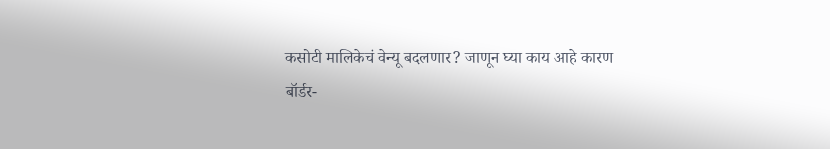कसोटी मालिकेचं वेन्यू बदलणार? जाणून घ्या काय आहे कारण
बॉर्डर-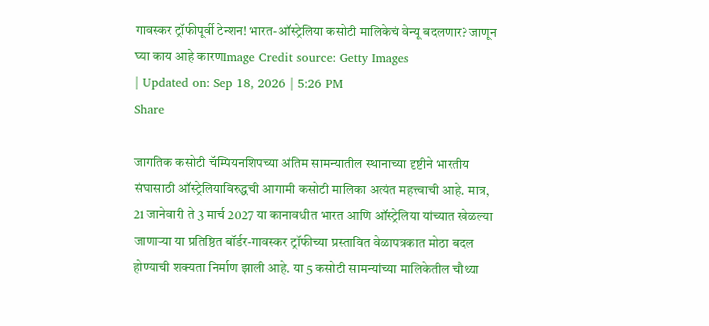गावस्कर ट्रॉफीपूर्वी टेन्शन! भारत-ऑस्ट्रेलिया कसोटी मालिकेचं वेन्यू बदलणार? जाणून घ्या काय आहे कारणImage Credit source: Getty Images
| Updated on: Sep 18, 2026 | 5:26 PM
Share

जागतिक कसोटी चॅम्पियनशिपच्या अंतिम सामन्यातील स्थानाच्या दृष्टीने भारतीय संघासाठी ऑस्ट्रेलियाविरुद्धची आगामी कसोटी मालिका अत्यंत महत्त्वाची आहे. मात्र, 21 जानेवारी ते 3 मार्च 2027 या कानावधीत भारत आणि ऑस्ट्रेलिया यांच्यात खेळल्या जाणाऱ्या या प्रतिष्ठित बॉर्डर-गावस्कर ट्रॉफीच्या प्रस्तावित वेळापत्रकात मोठा बदल होण्याची शक्यता निर्माण झाली आहे. या 5 कसोटी सामन्यांच्या मालिकेतील चौथ्या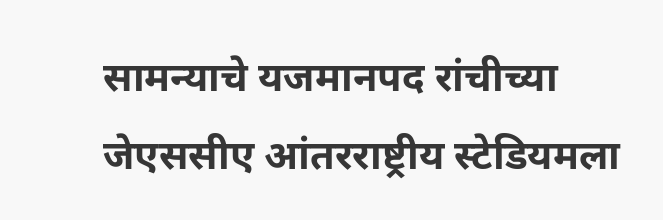सामन्याचे यजमानपद रांचीच्या जेएससीए आंतरराष्ट्रीय स्टेडियमला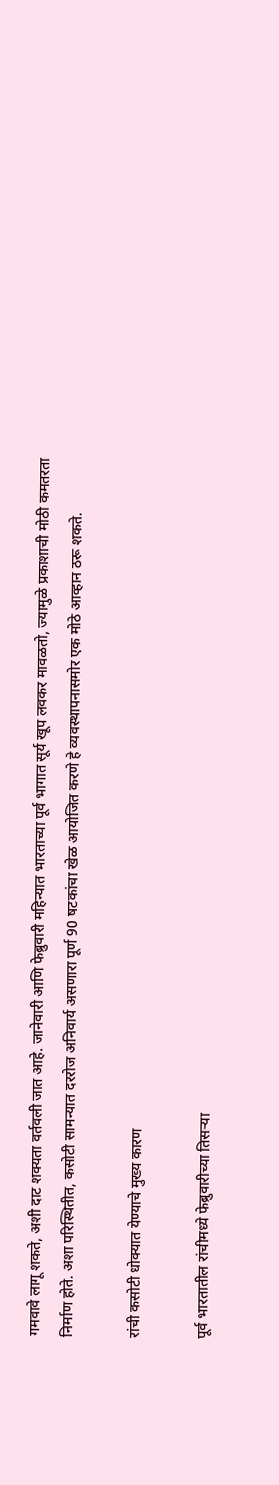गमवावे लागू शकते, अशी दाट शक्यता वर्तवली जात आहे. जानेवारी आणि फेब्रुवारी महिन्यात भारताच्या पूर्व भागात सूर्य खूप लवकर मावळतो, ज्यामुळे प्रकाशाची मोठी कमतरता निर्माण होते. अशा परिस्थितीत, कसोटी सामन्यात दररोज अनिवार्य असणारा पूर्ण 90 षटकांचा खेळ आयोजित करणे हे व्यवस्थापनासमोर एक मोठे आव्हान ठरू शकते.

रांची कसोटी धोक्यात येण्याचे मुख्य कारण

पूर्व भारतातील रांचीमध्ये फेब्रुवारीच्या तिसऱ्या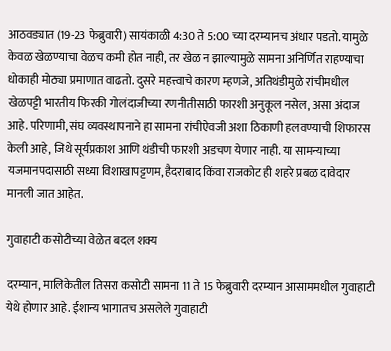आठवड्यात (19-23 फेब्रुवारी) सायंकाळी 4:30 ते 5:00 च्या दरम्यानच अंधार पडतो. यामुळे केवळ खेळण्याचा वेळच कमी होत नाही, तर खेळ न झाल्यामुळे सामना अनिर्णित राहण्याचा धोकाही मोठ्या प्रमाणात वाढतो. दुसरे महत्त्वाचे कारण म्हणजे, अतिथंडीमुळे रांचीमधील खेळपट्टी भारतीय फिरकी गोलंदाजीच्या रणनीतीसाठी फारशी अनुकूल नसेल, असा अंदाज आहे. परिणामी, संघ व्यवस्थापनाने हा सामना रांचीऐवजी अशा ठिकाणी हलवण्याची शिफारस केली आहे, जिथे सूर्यप्रकाश आणि थंडीची फारशी अडचण येणार नाही. या सामन्याच्या यजमानपदासाठी सध्या विशाखापट्टणम, हैदराबाद किंवा राजकोट ही शहरे प्रबळ दावेदार मानली जात आहेत.

गुवाहाटी कसोटीच्या वेळेत बदल शक्य

दरम्यान, मालिकेतील तिसरा कसोटी सामना 11 ते 15 फेब्रुवारी दरम्यान आसाममधील गुवाहाटी येथे होणार आहे. ईशान्य भागातच असलेले गुवाहाटी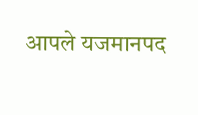आपले यजमानपद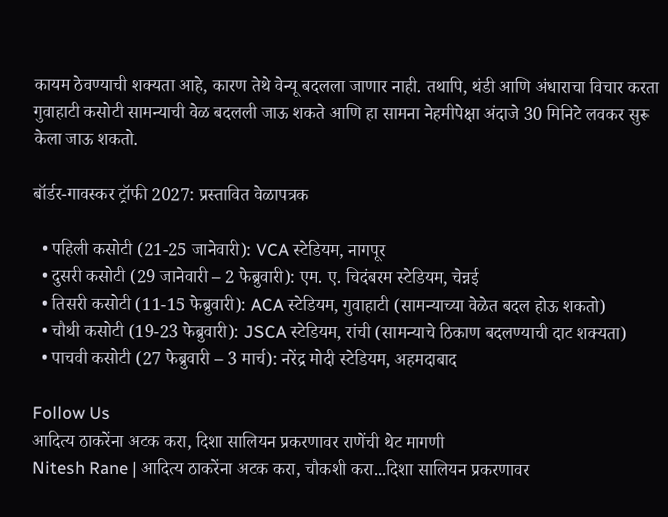कायम ठेवण्याची शक्यता आहे, कारण तेथे वेन्यू बदलला जाणार नाही. तथापि, थंडी आणि अंधाराचा विचार करता गुवाहाटी कसोटी सामन्याची वेळ बदलली जाऊ शकते आणि हा सामना नेहमीपेक्षा अंदाजे 30 मिनिटे लवकर सुरू केला जाऊ शकतो.

बॉर्डर-गावस्कर ट्रॉफी 2027: प्रस्तावित वेळापत्रक

  • पहिली कसोटी (21-25 जानेवारी): VCA स्टेडियम, नागपूर
  • दुसरी कसोटी (29 जानेवारी – 2 फेब्रुवारी): एम. ए. चिदंबरम स्टेडियम, चेन्नई
  • तिसरी कसोटी (11-15 फेब्रुवारी): ACA स्टेडियम, गुवाहाटी (सामन्याच्या वेळेत बदल होऊ शकतो)
  • चौथी कसोटी (19-23 फेब्रुवारी): JSCA स्टेडियम, रांची (सामन्याचे ठिकाण बदलण्याची दाट शक्यता)
  • पाचवी कसोटी (27 फेब्रुवारी – 3 मार्च): नरेंद्र मोदी स्टेडियम, अहमदाबाद

Follow Us
आदित्य ठाकरेंना अटक करा, दिशा सालियन प्रकरणावर राणेंची थेट मागणी
Nitesh Rane | आदित्य ठाकरेंना अटक करा, चौकशी करा...दिशा सालियन प्रकरणावर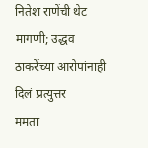नितेश राणेंची थेट मागणी; उद्धव ठाकरेंच्या आरोपांनाही  दिलं प्रत्युत्तर
ममता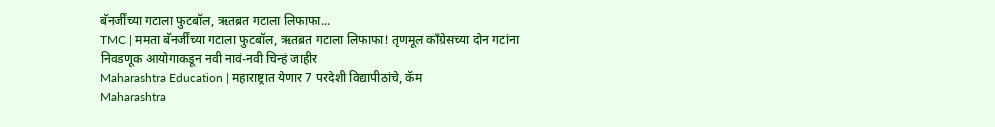बॅनर्जींच्या गटाला फुटबॉल, ऋतब्रत गटाला लिफाफा...
TMC | ममता बॅनर्जींच्या गटाला फुटबॉल, ऋतब्रत गटाला लिफाफा! तृणमूल काँग्रेसच्या दोन गटांना निवडणूक आयोगाकडून नवी नावं-नवी चिन्हं जाहीर
Maharashtra Education | महाराष्ट्रात येणार 7 परदेशी विद्यापीठांचे, कॅम
Maharashtra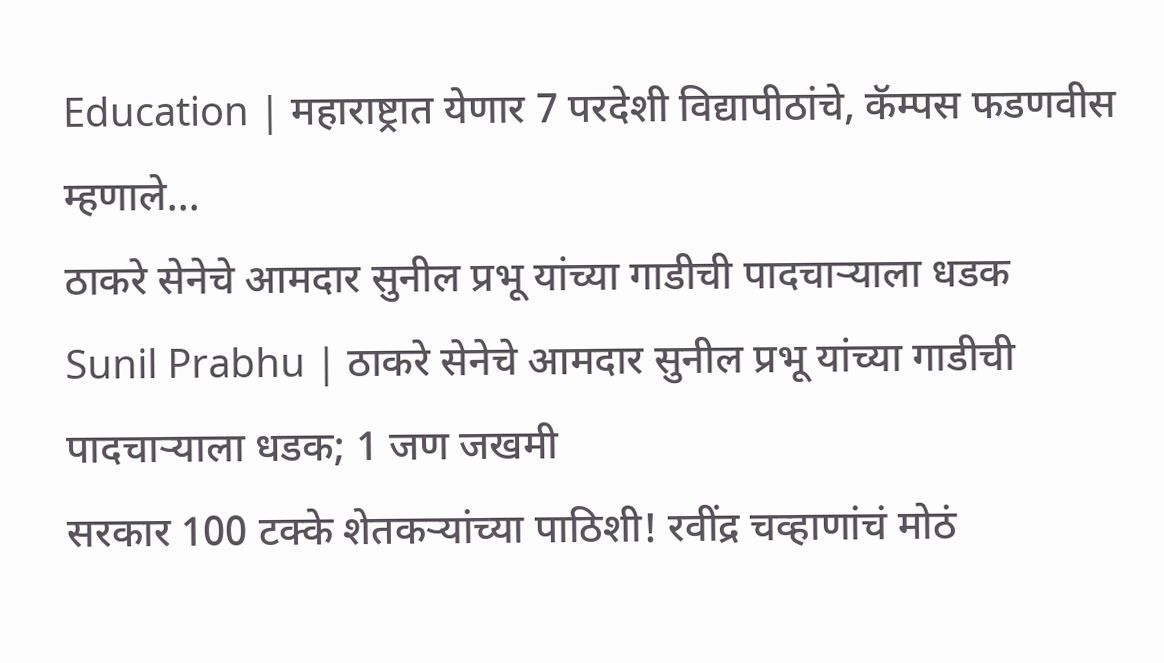Education | महाराष्ट्रात येणार 7 परदेशी विद्यापीठांचे, कॅम्पस फडणवीस म्हणाले...
ठाकरे सेनेचे आमदार सुनील प्रभू यांच्या गाडीची पादचाऱ्याला धडक
Sunil Prabhu | ठाकरे सेनेचे आमदार सुनील प्रभू यांच्या गाडीची पादचाऱ्याला धडक; 1 जण जखमी
सरकार 100 टक्के शेतकऱ्यांच्या पाठिशी! रवींद्र चव्हाणांचं मोठं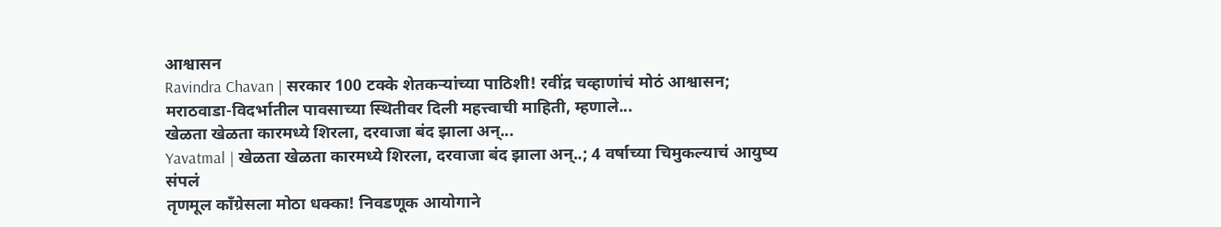आश्वासन
Ravindra Chavan | सरकार 100 टक्के शेतकऱ्यांच्या पाठिशी! रवींद्र चव्हाणांचं मोठं आश्वासन; मराठवाडा-विदर्भातील पावसाच्या स्थितीवर दिली महत्त्वाची माहिती, म्हणाले...
खेळता खेळता कारमध्ये शिरला, दरवाजा बंद झाला अन्...
Yavatmal | खेळता खेळता कारमध्ये शिरला, दरवाजा बंद झाला अन्..; 4 वर्षाच्या चिमुकल्याचं आयुष्य संपलं
तृणमूल काँग्रेसला मोठा धक्का! निवडणूक आयोगाने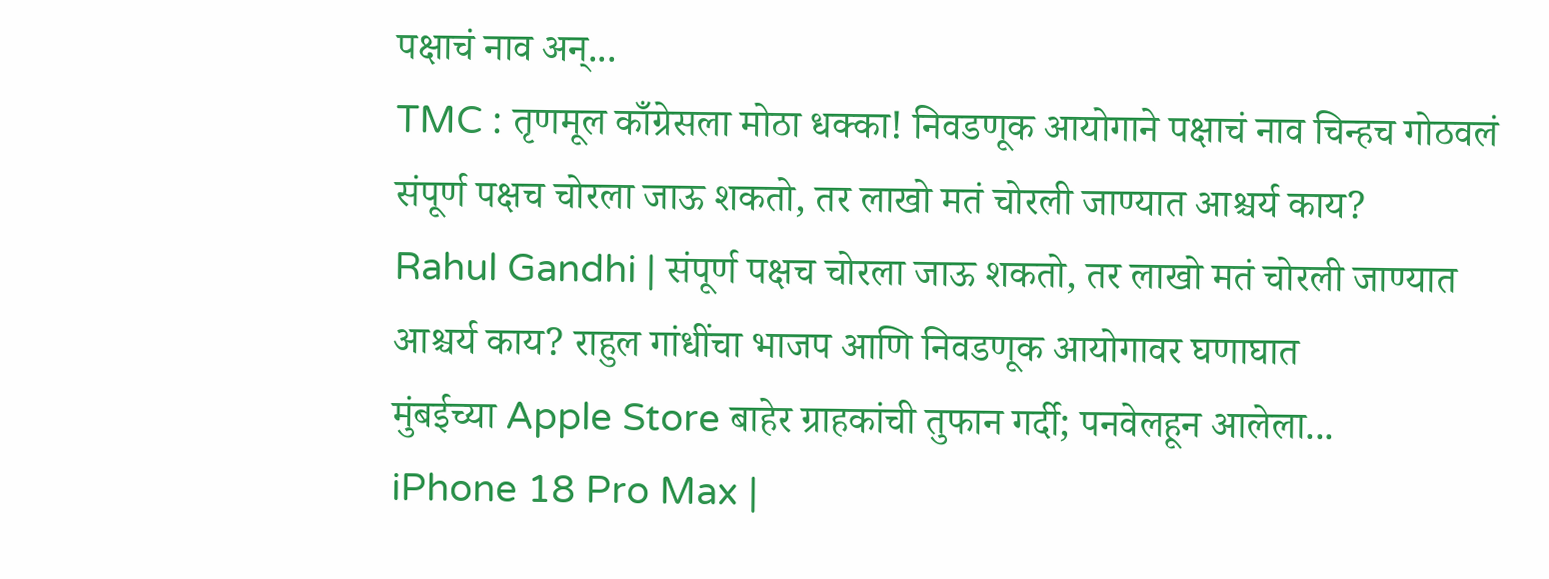पक्षाचं नाव अन्...
TMC : तृणमूल काँग्रेसला मोठा धक्का! निवडणूक आयोगाने पक्षाचं नाव चिन्हच गोठवलं
संपूर्ण पक्षच चोरला जाऊ शकतो, तर लाखो मतं चोरली जाण्यात आश्चर्य काय?
Rahul Gandhi | संपूर्ण पक्षच चोरला जाऊ शकतो, तर लाखो मतं चोरली जाण्यात आश्चर्य काय? राहुल गांधींचा भाजप आणि निवडणूक आयोगावर घणाघात
मुंबईच्या Apple Store बाहेर ग्राहकांची तुफान गर्दी; पनवेलहून आलेला...
iPhone 18 Pro Max |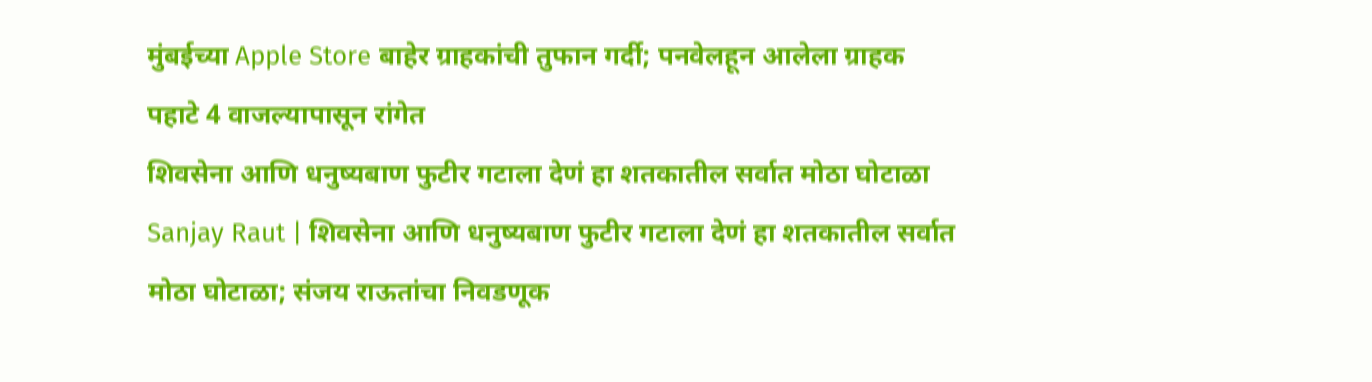मुंबईच्या Apple Store बाहेर ग्राहकांची तुफान गर्दी; पनवेलहून आलेला ग्राहक पहाटे 4 वाजल्यापासून रांगेत
शिवसेना आणि धनुष्यबाण फुटीर गटाला देणं हा शतकातील सर्वात मोठा घोटाळा
Sanjay Raut | शिवसेना आणि धनुष्यबाण फुटीर गटाला देणं हा शतकातील सर्वात मोठा घोटाळा; संजय राऊतांचा निवडणूक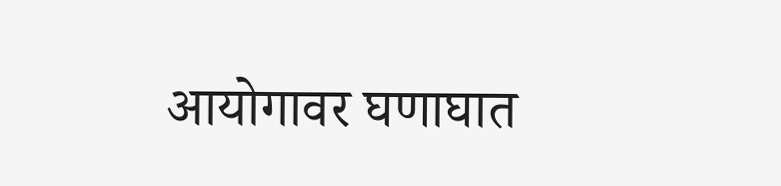आयोगावर घणाघात